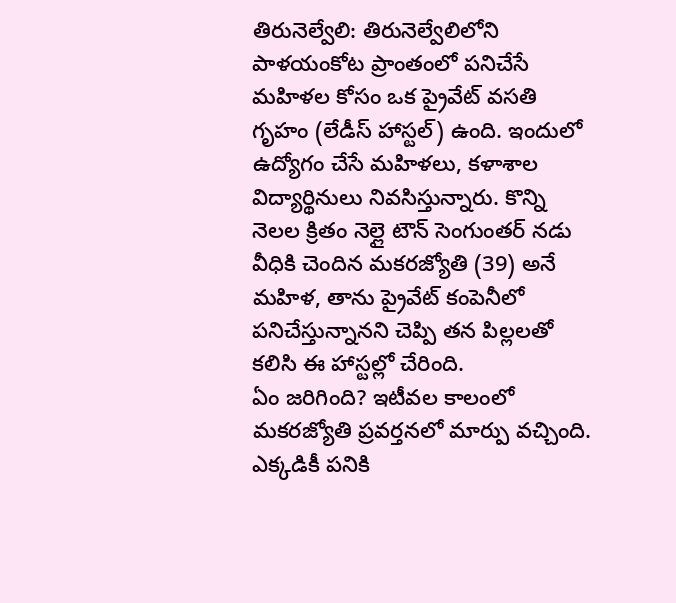తిరునెల్వేలి: తిరునెల్వేలిలోని పాళయంకోట ప్రాంతంలో పనిచేసే మహిళల కోసం ఒక ప్రైవేట్ వసతి గృహం (లేడీస్ హాస్టల్) ఉంది. ఇందులో ఉద్యోగం చేసే మహిళలు, కళాశాల విద్యార్థినులు నివసిస్తున్నారు. కొన్ని నెలల క్రితం నెల్లై టౌన్ సెంగుంతర్ నడు వీధికి చెందిన మకరజ్యోతి (39) అనే మహిళ, తాను ప్రైవేట్ కంపెనీలో పనిచేస్తున్నానని చెప్పి తన పిల్లలతో కలిసి ఈ హాస్టల్లో చేరింది.
ఏం జరిగింది? ఇటీవల కాలంలో మకరజ్యోతి ప్రవర్తనలో మార్పు వచ్చింది. ఎక్కడికీ పనికి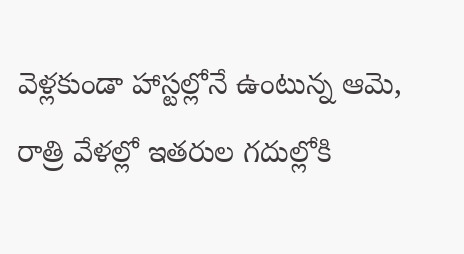వెళ్లకుండా హాస్టల్లోనే ఉంటున్న ఆమె, రాత్రి వేళల్లో ఇతరుల గదుల్లోకి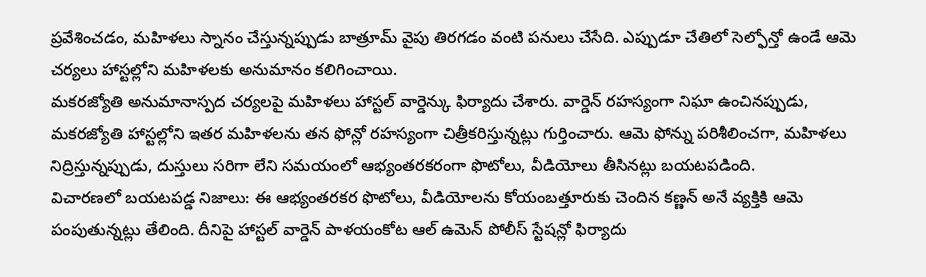ప్రవేశించడం, మహిళలు స్నానం చేస్తున్నప్పుడు బాత్రూమ్ వైపు తిరగడం వంటి పనులు చేసేది. ఎప్పుడూ చేతిలో సెల్ఫోన్తో ఉండే ఆమె చర్యలు హాస్టల్లోని మహిళలకు అనుమానం కలిగించాయి.
మకరజ్యోతి అనుమానాస్పద చర్యలపై మహిళలు హాస్టల్ వార్డెన్కు ఫిర్యాదు చేశారు. వార్డెన్ రహస్యంగా నిఘా ఉంచినప్పుడు, మకరజ్యోతి హాస్టల్లోని ఇతర మహిళలను తన ఫోన్లో రహస్యంగా చిత్రీకరిస్తున్నట్లు గుర్తించారు. ఆమె ఫోన్ను పరిశీలించగా, మహిళలు నిద్రిస్తున్నప్పుడు, దుస్తులు సరిగా లేని సమయంలో ఆభ్యంతరకరంగా ఫొటోలు, వీడియోలు తీసినట్లు బయటపడింది.
విచారణలో బయటపడ్డ నిజాలు: ఈ ఆభ్యంతరకర ఫొటోలు, వీడియోలను కోయంబత్తూరుకు చెందిన కణ్ణన్ అనే వ్యక్తికి ఆమె పంపుతున్నట్లు తేలింది. దీనిపై హాస్టల్ వార్డెన్ పాళయంకోట ఆల్ ఉమెన్ పోలీస్ స్టేషన్లో ఫిర్యాదు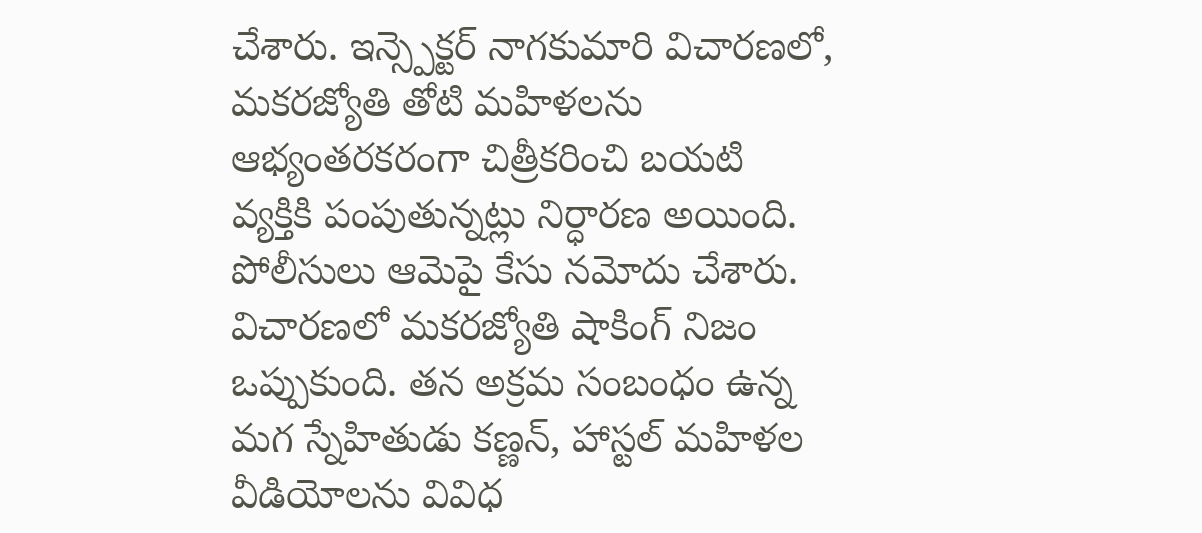చేశారు. ఇన్స్పెక్టర్ నాగకుమారి విచారణలో, మకరజ్యోతి తోటి మహిళలను ఆభ్యంతరకరంగా చిత్రీకరించి బయటి వ్యక్తికి పంపుతున్నట్లు నిర్ధారణ అయింది. పోలీసులు ఆమెపై కేసు నమోదు చేశారు.
విచారణలో మకరజ్యోతి షాకింగ్ నిజం ఒప్పుకుంది. తన అక్రమ సంబంధం ఉన్న మగ స్నేహితుడు కణ్ణన్, హాస్టల్ మహిళల వీడియోలను వివిధ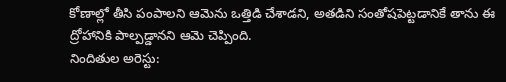కోణాల్లో తీసి పంపాలని ఆమెను ఒత్తిడి చేశాడని, అతడిని సంతోషపెట్టడానికే తాను ఈ ద్రోహానికి పాల్పడ్డానని ఆమె చెప్పింది.
నిందితుల అరెస్టు: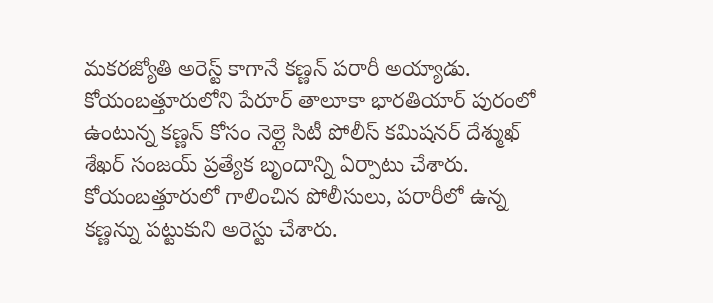మకరజ్యోతి అరెస్ట్ కాగానే కణ్ణన్ పరారీ అయ్యాడు. కోయంబత్తూరులోని పేరూర్ తాలూకా భారతియార్ పురంలో ఉంటున్న కణ్ణన్ కోసం నెల్లై సిటీ పోలీస్ కమిషనర్ దేశ్ముఖ్ శేఖర్ సంజయ్ ప్రత్యేక బృందాన్ని ఏర్పాటు చేశారు. కోయంబత్తూరులో గాలించిన పోలీసులు, పరారీలో ఉన్న కణ్ణన్ను పట్టుకుని అరెస్టు చేశారు.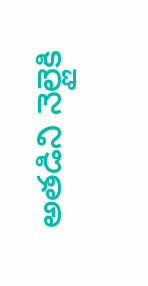అతడిని నెల్లైకి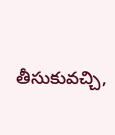తీసుకువచ్చి,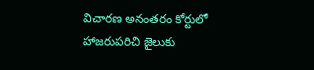విచారణ అనంతరం కోర్టులో హాజరుపరిచి జైలుకు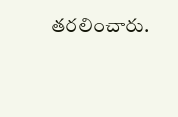తరలించారు.